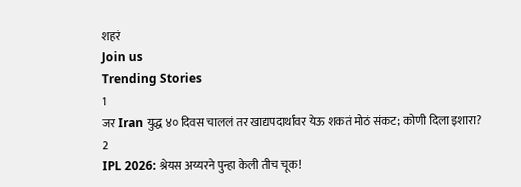शहरं
Join us
Trending Stories
1
जर Iran युद्ध ४० दिवस चाललं तर खाद्यपदार्थांवर येऊ शकतं मोठं संकट; कोणी दिला इशारा?
2
IPL 2026: श्रेयस अय्यरने पुन्हा केली तीच चूक!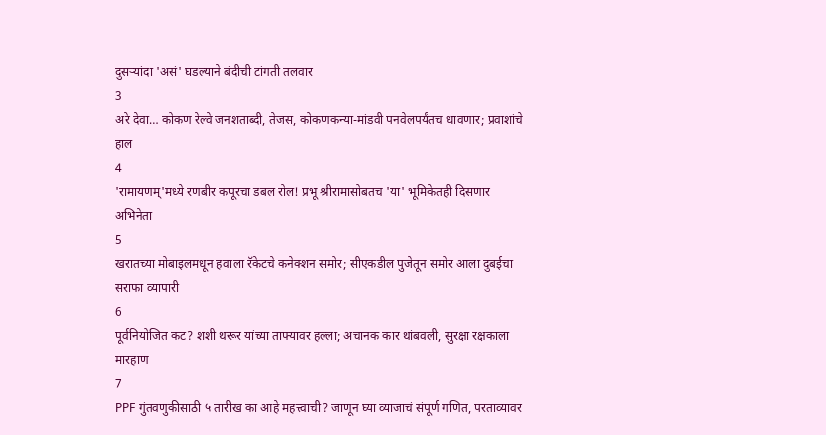दुसऱ्यांदा 'असं' घडल्याने बंदीची टांगती तलवार
3
अरे देवा… कोकण रेल्वे जनशताब्दी, तेजस, कोकणकन्या-मांडवी पनवेलपर्यंतच धावणार; प्रवाशांचे हाल
4
'रामायणम्'मध्ये रणबीर कपूरचा डबल रोल! प्रभू श्रीरामासोबतच 'या' भूमिकेतही दिसणार अभिनेता
5
खरातच्या मोबाइलमधून हवाला रॅकेटचे कनेक्शन समोर; सीएकडील पुजेतून समोर आला दुबईचा सराफा व्यापारी
6
पूर्वनियोजित कट? शशी थरूर यांच्या ताफ्यावर हल्ला; अचानक कार थांबवली, सुरक्षा रक्षकाला मारहाण
7
PPF गुंतवणुकीसाठी ५ तारीख का आहे महत्त्वाची? जाणून घ्या व्याजाचं संपूर्ण गणित, परताव्यावर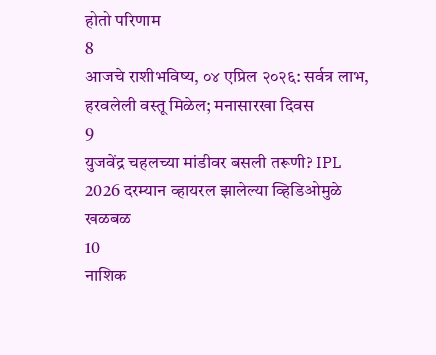होतो परिणाम
8
आजचे राशीभविष्य, ०४ एप्रिल २०२६: सर्वत्र लाभ, हरवलेली वस्तू मिळेल; मनासारखा दिवस
9
युजवेंद्र चहलच्या मांडीवर बसली तरूणी? IPL 2026 दरम्यान व्हायरल झालेल्या व्हिडिओमुळे खळबळ
10
नाशिक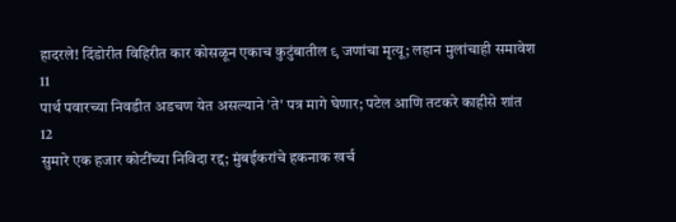हादरले! दिंडोरीत विहिरीत कार कोसळून एकाच कुटुंबातील ९ जणांचा मृत्यू; लहान मुलांचाही समावेश
11
पार्थ पवारच्या निवडीत अडचण येत असल्याने 'ते' पत्र मागे घेणार; पटेल आणि तटकरे काहीसे शांत
12
सुमारे एक हजार कोटींच्या निविदा रद्द; मुंबईकरांचे हकनाक खर्च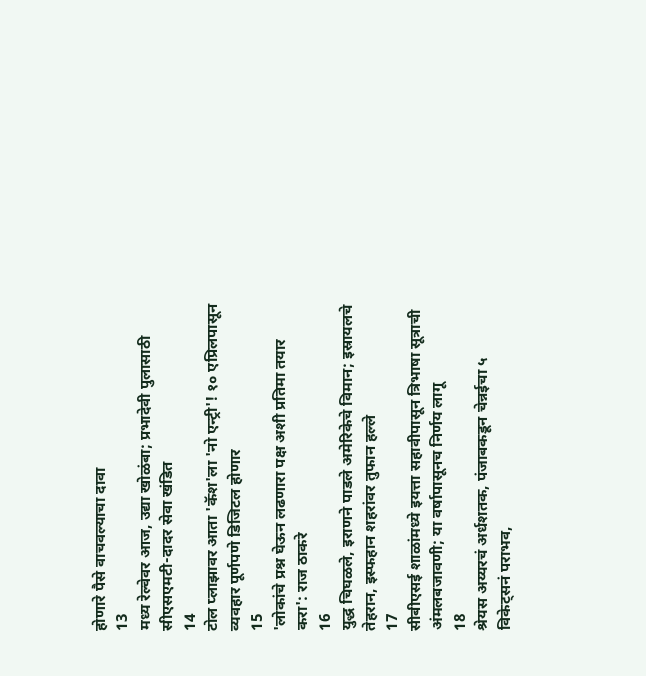होणारे पैसे वाचवल्याचा दावा
13
मध्य रेल्वेवर आज, उद्या खोळंबा; प्रभादेवी पुलासाठी सीएसएमटी-दादर सेवा खंडित
14
टोल प्लाझावर आता 'कॅश'ला 'नो एन्ट्री'! १० एप्रिलपासून व्यवहार पूर्णपणे डिजिटल होणार
15
'लोकांचे प्रश्न घेऊन लढणारा पक्ष अशी प्रतिमा तयार करा': राज ठाकरे
16
युद्ध चिघळले, इराणने पाडले अमेरिकेचे विमान; इस्रायलचे तेहरान, इस्फहान शहरांवर तुफान हल्ले
17
सीबीएसई शाळांमध्ये इयत्ता सहावीपासून त्रिभाषा सूत्राची अंमलबजावणी; या वर्षापासूनच निर्णय लागू
18
श्रेयस अय्यरचं अर्धशतक, पंजाबकडून चेन्नईचा ५ विकेट्सनं पराभव,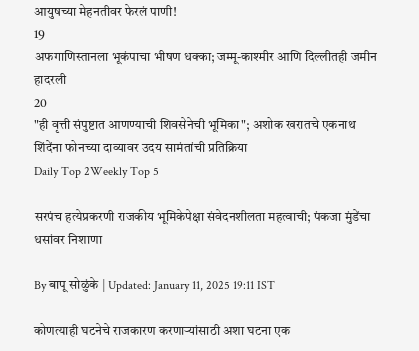आयुषच्या मेहनतीवर फेरलं पाणी!
19
अफगाणिस्तानला भूकंपाचा भीषण धक्का; जम्मू-काश्मीर आणि दिल्लीतही जमीन हादरली
20
"ही वृत्ती संपुष्टात आणण्याची शिवसेनेची भूमिका"; अशोक खरातचे एकनाथ शिंदेंना फोनच्या दाव्यावर उदय सामंतांची प्रतिक्रिया
Daily Top 2Weekly Top 5

सरपंच हत्येप्रकरणी राजकीय भूमिकेपेक्षा संवेदनशीलता महत्वाची; पंकजा मुंडेंचा धसांवर निशाणा

By बापू सोळुंके | Updated: January 11, 2025 19:11 IST

कोणत्याही घटनेचे राजकारण करणाऱ्यांसाठी अशा घटना एक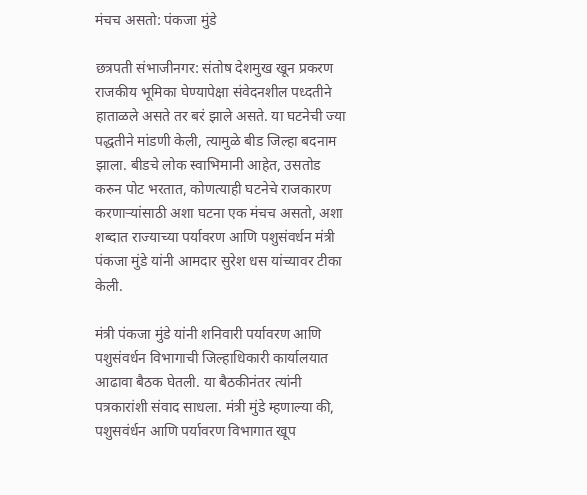मंचच असतो: पंकजा मुंडे

छत्रपती संभाजीनगर: संतोष देशमुख खून प्रकरण राजकीय भूमिका घेण्यापेक्षा संवेदनशील पध्दतीने हाताळले असते तर बरं झाले असते. या घटनेची ज्या पद्धतीने मांडणी केली, त्यामुळे बीड जिल्हा बदनाम झाला. बीडचे लोक स्वाभिमानी आहेत, उसतोड करुन पोट भरतात, कोणत्याही घटनेचे राजकारण करणाऱ्यांसाठी अशा घटना एक मंचच असतो, अशा शब्दात राज्याच्या पर्यावरण आणि पशुसंवर्धन मंत्री पंकजा मुंडे यांनी आमदार सुरेश धस यांच्यावर टीका केली.

मंत्री पंकजा मुंडे यांनी शनिवारी पर्यावरण आणि पशुसंवर्धन विभागाची जिल्हाधिकारी कार्यालयात आढावा बैठक घेतली. या बैठकीनंतर त्यांनी पत्रकारांशी संवाद साधला. मंत्री मुंडे म्हणाल्या की, पशुसवंर्धन आणि पर्यावरण विभागात खूप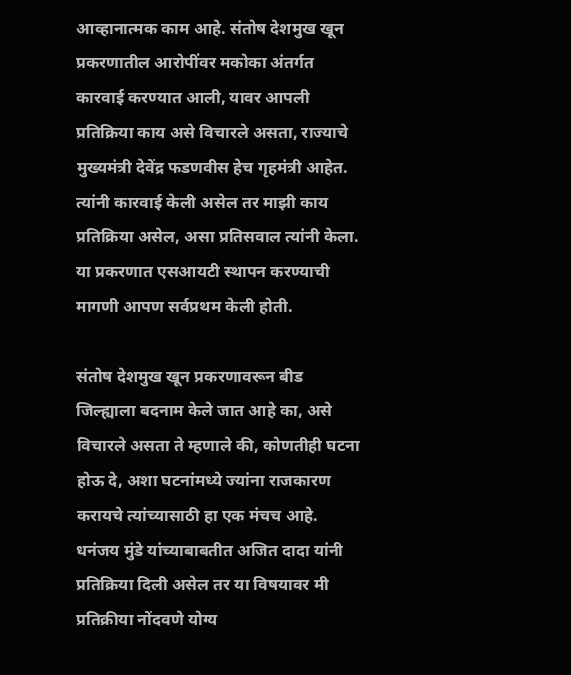आव्हानात्मक काम आहे. संतोष देशमुख खून प्रकरणातील आरोपींवर मकोका अंतर्गत कारवाई करण्यात आली, यावर आपली प्रतिक्रिया काय असे विचारले असता, राज्याचे मुख्यमंत्री देवेंद्र फडणवीस हेच गृहमंत्री आहेत. त्यांनी कारवाई केली असेल तर माझी काय प्रतिक्रिया असेल, असा प्रतिसवाल त्यांनी केला. या प्रकरणात एसआयटी स्थापन करण्याची मागणी आपण सर्वप्रथम केली होती.

संतोष देशमुख खून प्रकरणावरून बीड जिल्ह्याला बदनाम केले जात आहे का, असे  विचारले असता ते म्हणाले की, कोणतीही घटना होऊ दे, अशा घटनांमध्ये ज्यांना राजकारण करायचे त्यांच्यासाठी हा एक मंचच आहे. धनंजय मुंडे यांच्याबाबतीत अजित दादा यांनी प्रतिक्रिया दिली असेल तर या विषयावर मी प्रतिक्रीया नोंदवणे योग्य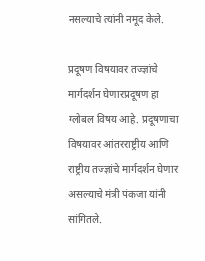नसल्याचे त्यांनी नमूद केले.

प्रदूषण विषयावर तज्ज्ञांचे मार्गदर्शन घेणारप्रदूषण हा ग्लोबल विषय आहे. प्रदूषणाचा विषयावर आंतरराष्ट्रीय आणि राष्ट्रीय तज्ज्ञांचे मार्गदर्शन घेणार असल्याचे मंत्री पंकजा यांनी सांगितले.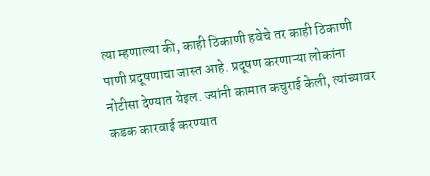त्या म्हणाल्या की, काही ठिकाणी हवेचे तर काही ठिकाणी पाणी प्रदूषणाचा जास्त आहे. प्रदूषण करणाऱ्या लोकांना नोटीसा देण्यात येइल. ज्यांनी कामात कचुराई केली, त्यांच्यावर कडक कारवाई करण्यात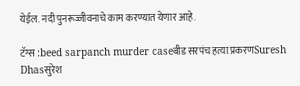येईल. नदी पुनरूज्जीवनाचे काम करण्यात येणार आहे.

टॅग्स :beed sarpanch murder caseबीड सरपंच हत्या प्रकरणSuresh Dhasसुरेश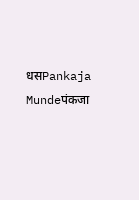धसPankaja Mundeपंकजा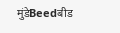मुंडेBeedबीड